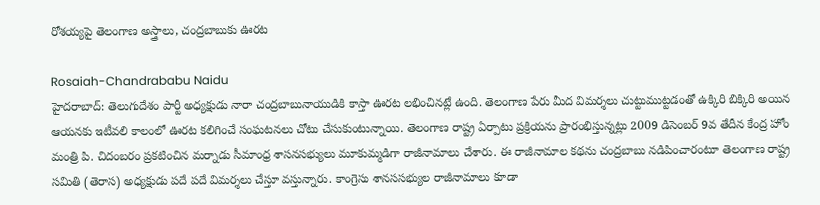రోశయ్యపై తెలంగాణ అస్త్రాలు, చంద్రబాబుకు ఊరట

Rosaiah-Chandrababu Naidu
హైదరాబాద్‌: తెలుగుదేశం పార్టీ అధ్యక్షుడు నారా చంద్రబాబునాయుడికి కాస్తా ఊరట లభించినట్లే ఉంది. తెలంగాణ పేరు మీద విమర్శలు చుట్టుముట్టడంతో ఉక్కిరి బిక్కిరి అయిన ఆయనకు ఇటీవలి కాలంలో ఊరట కలిగించే సంఘటనలు చోటు చేసుకుంటున్నాయి. తెలంగాణ రాష్ట్ర ఏర్పాటు ప్రక్రియను ప్రారంభిస్తున్నట్లు 2009 డిసెంబర్ 9వ తేదీన కేంద్ర హోం మంత్రి పి. చిదంబరం ప్రకటించిన మర్నాడు సీమాంధ్ర శాసనసభ్యులు మూకుమ్మడిగా రాజీనామాలు చేశారు. ఈ రాజీనామాల కథను చంద్రబాబు నడిపించారంటూ తెలంగాణ రాష్ట్ర సమితి (తెరాస) అధ్యక్షుడు పదే పదే విమర్శలు చేస్తూ వస్తున్నారు. కాంగ్రెసు శానససభ్యుల రాజీనామాలు కూడా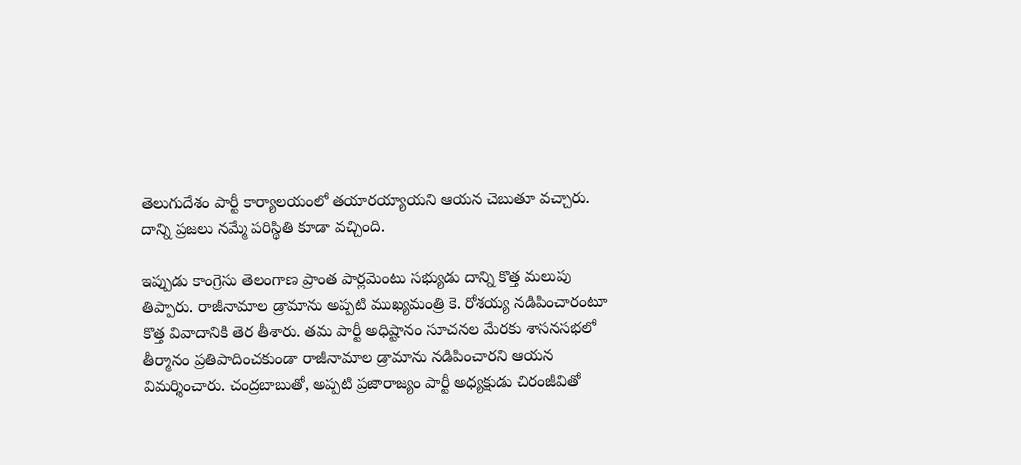తెలుగుదేశం పార్టీ కార్యాలయంలో తయారయ్యాయని ఆయన చెబుతూ వచ్చారు. దాన్ని ప్రజలు నమ్మే పరిస్థితి కూడా వచ్చింది.

ఇప్పుడు కాంగ్రెసు తెలంగాణ ప్రాంత పార్లమెంటు సభ్యుడు దాన్ని కొత్త మలుపు తిప్పారు. రాజీనామాల డ్రామాను అప్పటి ముఖ్యమంత్రి కె. రోశయ్య నడిపించారంటూ కొత్త వివాదానికి తెర తీశారు. తమ పార్టీ అధిష్టానం సూచనల మేరకు శాసనసభలో తీర్మానం ప్రతిపాదించకుండా రాజీనామాల డ్రామాను నడిపించారని ఆయన విమర్శించారు. చంద్రబాబుతో, అప్పటి ప్రజారాజ్యం పార్టీ అధ్యక్షుడు చిరంజీవితో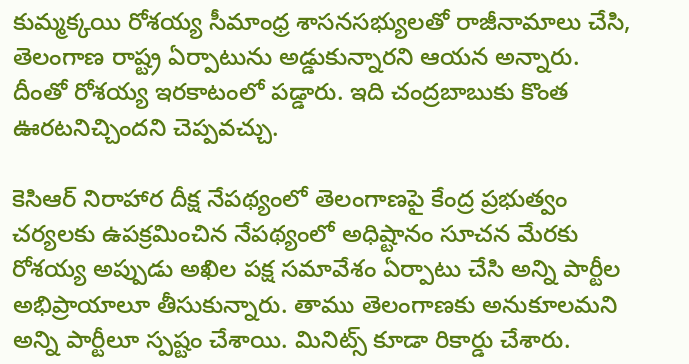కుమ్మక్కయి రోశయ్య సీమాంధ్ర శాసనసభ్యులతో రాజీనామాలు చేసి, తెలంగాణ రాష్ట్ర ఏర్పాటును అడ్డుకున్నారని ఆయన అన్నారు. దీంతో రోశయ్య ఇరకాటంలో పడ్డారు. ఇది చంద్రబాబుకు కొంత ఊరటనిచ్చిందని చెప్పవచ్చు.

కెసిఆర్ నిరాహార దీక్ష నేపథ్యంలో తెలంగాణపై కేంద్ర ప్రభుత్వం చర్యలకు ఉపక్రమించిన నేపథ్యంలో అధిష్టానం సూచన మేరకు రోశయ్య అప్పుడు అఖిల పక్ష సమావేశం ఏర్పాటు చేసి అన్ని పార్టీల అభిప్రాయాలూ తీసుకున్నారు. తాము తెలంగాణకు అనుకూలమని అన్ని పార్టీలూ స్పష్టం చేశాయి. మినిట్స్ కూడా రికార్డు చేశారు.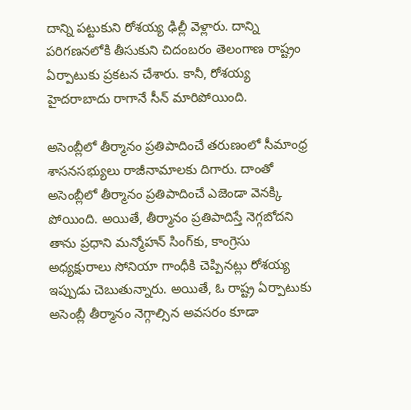దాన్ని పట్టుకుని రోశయ్య ఢిల్లీ వెళ్లారు. దాన్ని పరిగణనలోకి తీసుకుని చిదంబరం తెలంగాణ రాష్ట్రం ఏర్పాటుకు ప్రకటన చేశారు. కానీ, రోశయ్య హైదరాబాదు రాగానే సీన్ మారిపోయింది.

అసెంబ్లీలో తీర్మానం ప్రతిపాదించే తరుణంలో సీమాంధ్ర శాసనసభ్యులు రాజీనామాలకు దిగారు. దాంతో అసెంబ్లీలో తీర్మానం ప్రతిపాదించే ఎజెండా వెనక్కి పోయింది. అయితే, తీర్మానం ప్రతిపాదిస్తే నెగ్గబోదని తాను ప్రధాని మన్మోహన్ సింగ్‌కు, కాంగ్రెసు అధ్యక్షురాలు సోనియా గాంధీకి చెప్పినట్లు రోశయ్య ఇప్పుడు చెబుతున్నారు. అయితే, ఓ రాష్ట్ర ఏర్పాటుకు అసెంబ్లీ తీర్మానం నెగ్గాల్సిన అవసరం కూడా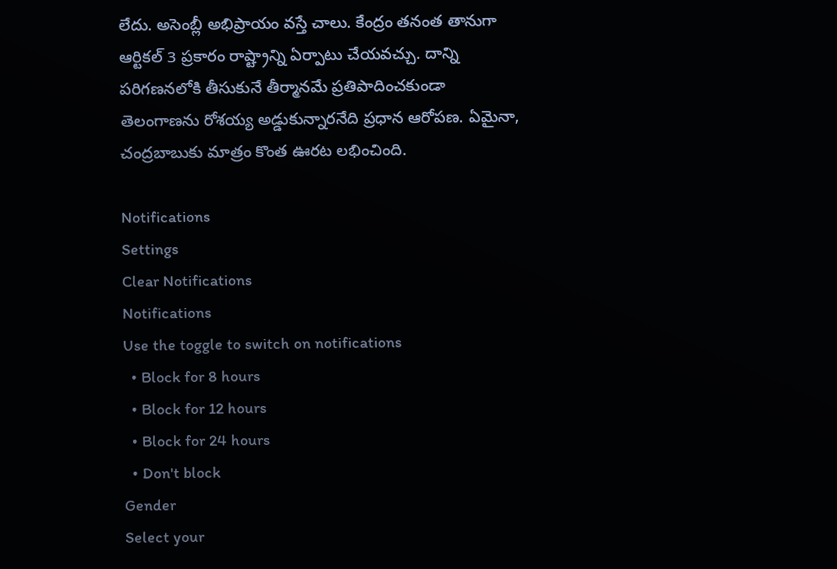లేదు. అసెంబ్లీ అభిప్రాయం వస్తే చాలు. కేంద్రం తనంత తానుగా ఆర్టికల్ 3 ప్రకారం రాష్ట్రాన్ని ఏర్పాటు చేయవచ్చు. దాన్ని పరిగణనలోకి తీసుకునే తీర్మానమే ప్రతిపాదించకుండా తెలంగాణను రోశయ్య అడ్డుకున్నారనేది ప్రధాన ఆరోపణ. ఏమైనా, చంద్రబాబుకు మాత్రం కొంత ఊరట లభించింది.

Notifications
Settings
Clear Notifications
Notifications
Use the toggle to switch on notifications
  • Block for 8 hours
  • Block for 12 hours
  • Block for 24 hours
  • Don't block
Gender
Select your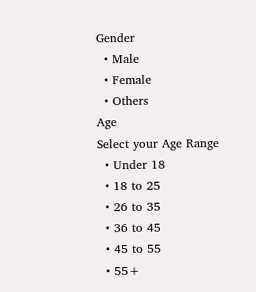Gender
  • Male
  • Female
  • Others
Age
Select your Age Range
  • Under 18
  • 18 to 25
  • 26 to 35
  • 36 to 45
  • 45 to 55
  • 55+